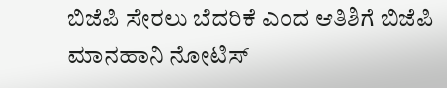ಬಿಜೆಪಿ ಸೇರಲು ಬೆದರಿಕೆ ಎಂದ ಆತಿಶಿಗೆ ಬಿಜೆಪಿ ಮಾನಹಾನಿ ನೋಟಿಸ್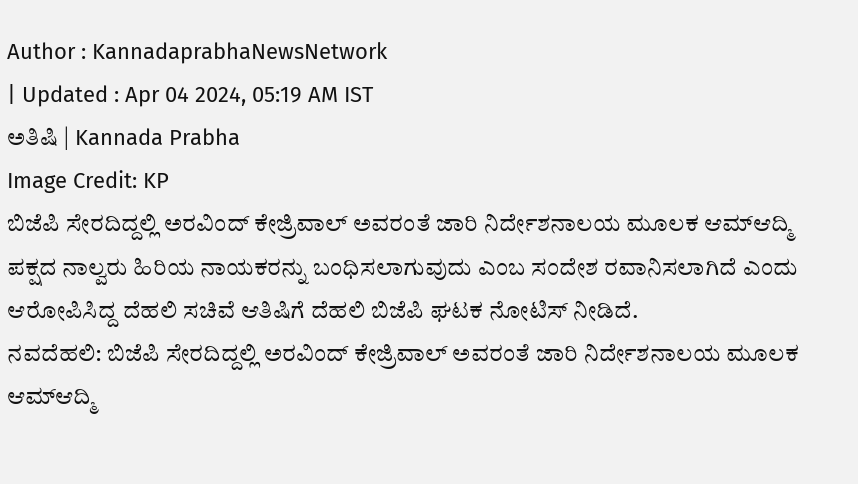Author : KannadaprabhaNewsNetwork
| Updated : Apr 04 2024, 05:19 AM IST
ಅತಿಷಿ | Kannada Prabha
Image Credit: KP
ಬಿಜೆಪಿ ಸೇರದಿದ್ದಲ್ಲಿ ಅರವಿಂದ್ ಕೇಜ್ರಿವಾಲ್ ಅವರಂತೆ ಜಾರಿ ನಿರ್ದೇಶನಾಲಯ ಮೂಲಕ ಆಮ್ಆದ್ಮಿ ಪಕ್ಷದ ನಾಲ್ವರು ಹಿರಿಯ ನಾಯಕರನ್ನು ಬಂಧಿಸಲಾಗುವುದು ಎಂಬ ಸಂದೇಶ ರವಾನಿಸಲಾಗಿದೆ ಎಂದು ಆರೋಪಿಸಿದ್ದ ದೆಹಲಿ ಸಚಿವೆ ಆತಿಷಿಗೆ ದೆಹಲಿ ಬಿಜೆಪಿ ಘಟಕ ನೋಟಿಸ್ ನೀಡಿದೆ.
ನವದೆಹಲಿ: ಬಿಜೆಪಿ ಸೇರದಿದ್ದಲ್ಲಿ ಅರವಿಂದ್ ಕೇಜ್ರಿವಾಲ್ ಅವರಂತೆ ಜಾರಿ ನಿರ್ದೇಶನಾಲಯ ಮೂಲಕ ಆಮ್ಆದ್ಮಿ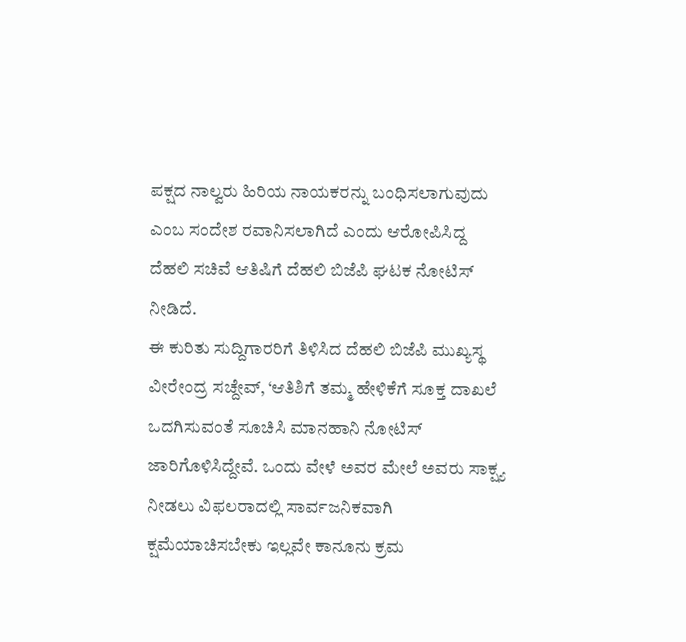ಪಕ್ಷದ ನಾಲ್ವರು ಹಿರಿಯ ನಾಯಕರನ್ನು ಬಂಧಿಸಲಾಗುವುದು ಎಂಬ ಸಂದೇಶ ರವಾನಿಸಲಾಗಿದೆ ಎಂದು ಆರೋಪಿಸಿದ್ದ ದೆಹಲಿ ಸಚಿವೆ ಆತಿಷಿಗೆ ದೆಹಲಿ ಬಿಜೆಪಿ ಘಟಕ ನೋಟಿಸ್ ನೀಡಿದೆ.
ಈ ಕುರಿತು ಸುದ್ದಿಗಾರರಿಗೆ ತಿಳಿಸಿದ ದೆಹಲಿ ಬಿಜೆಪಿ ಮುಖ್ಯಸ್ಥ ವೀರೇಂದ್ರ ಸಚ್ದೇವ್, ‘ಆತಿಶಿಗೆ ತಮ್ಮ ಹೇಳಿಕೆಗೆ ಸೂಕ್ತ ದಾಖಲೆ ಒದಗಿಸುವಂತೆ ಸೂಚಿಸಿ ಮಾನಹಾನಿ ನೋಟಿಸ್ ಜಾರಿಗೊಳಿಸಿದ್ದೇವೆ. ಒಂದು ವೇಳೆ ಅವರ ಮೇಲೆ ಅವರು ಸಾಕ್ಷ್ಯ ನೀಡಲು ವಿಫಲರಾದಲ್ಲಿ ಸಾರ್ವಜನಿಕವಾಗಿ ಕ್ಷಮೆಯಾಚಿಸಬೇಕು ಇಲ್ಲವೇ ಕಾನೂನು ಕ್ರಮ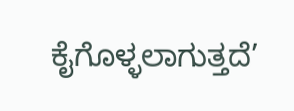ಕೈಗೊಳ್ಳಲಾಗುತ್ತದೆ’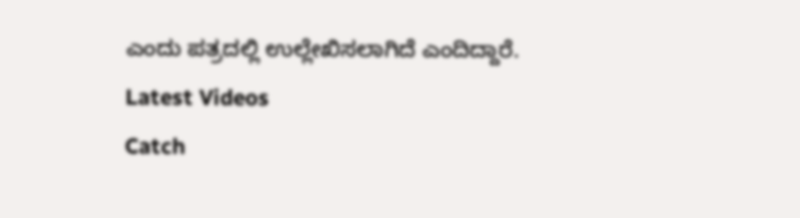ಎಂದು ಪತ್ರದಲ್ಲಿ ಉಲ್ಲೇಖಿಸಲಾಗಿದೆ ಎಂದಿದ್ದಾರೆ.
Latest Videos
Catch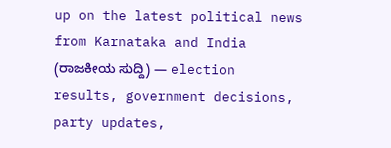up on the latest political news from Karnataka and India (ರಾಜಕೀಯ ಸುದ್ದಿ) — election results, government decisions, party updates,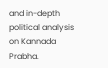and in-depth political analysis on Kannada Prabha.